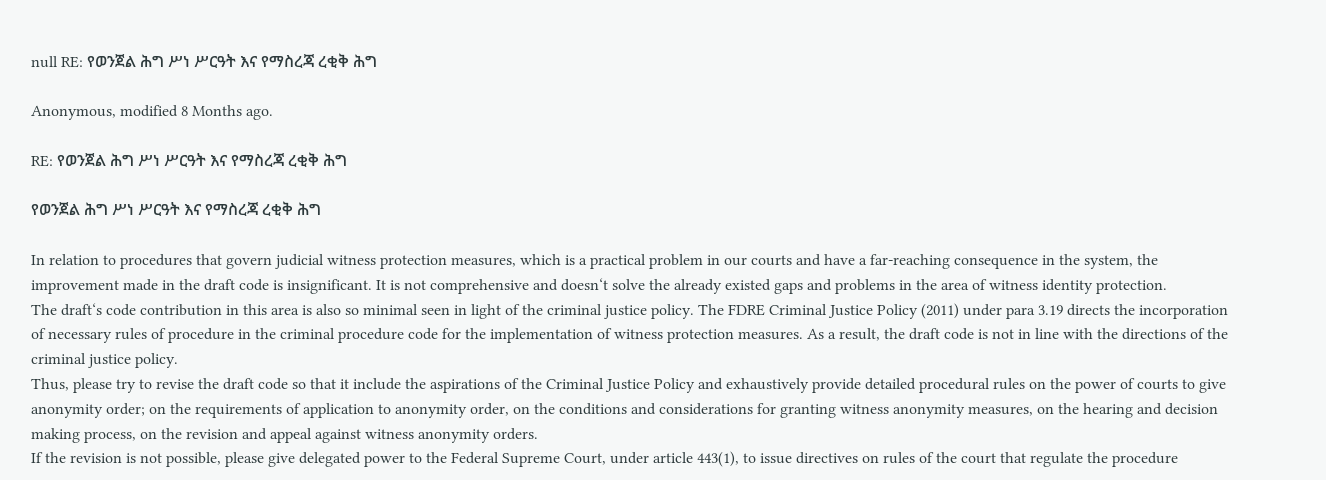null RE: የወንጀል ሕግ ሥነ ሥርዓት እና የማስረጃ ረቂቅ ሕግ

Anonymous, modified 8 Months ago.

RE: የወንጀል ሕግ ሥነ ሥርዓት እና የማስረጃ ረቂቅ ሕግ

የወንጀል ሕግ ሥነ ሥርዓት እና የማስረጃ ረቂቅ ሕግ

In relation to procedures that govern judicial witness protection measures, which is a practical problem in our courts and have a far-reaching consequence in the system, the improvement made in the draft code is insignificant. It is not comprehensive and doesn‘t solve the already existed gaps and problems in the area of witness identity protection.
The draft‘s code contribution in this area is also so minimal seen in light of the criminal justice policy. The FDRE Criminal Justice Policy (2011) under para 3.19 directs the incorporation of necessary rules of procedure in the criminal procedure code for the implementation of witness protection measures. As a result, the draft code is not in line with the directions of the criminal justice policy.
Thus, please try to revise the draft code so that it include the aspirations of the Criminal Justice Policy and exhaustively provide detailed procedural rules on the power of courts to give anonymity order; on the requirements of application to anonymity order, on the conditions and considerations for granting witness anonymity measures, on the hearing and decision making process, on the revision and appeal against witness anonymity orders.
If the revision is not possible, please give delegated power to the Federal Supreme Court, under article 443(1), to issue directives on rules of the court that regulate the procedure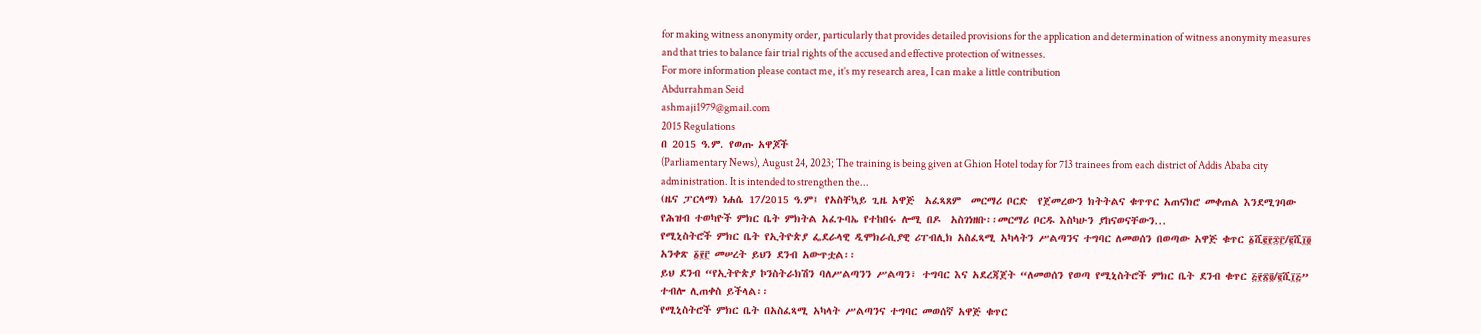for making witness anonymity order, particularly that provides detailed provisions for the application and determination of witness anonymity measures and that tries to balance fair trial rights of the accused and effective protection of witnesses.
For more information please contact me, it’s my research area, I can make a little contribution
Abdurrahman Seid
ashmaji1979@gmail.com
2015 Regulations
በ 2015 ዓ.ም. የወጡ አዋጆች
(Parliamentary News), August 24, 2023; The training is being given at Ghion Hotel today for 713 trainees from each district of Addis Ababa city administration. It is intended to strengthen the...
(ዜና ፓርላማ) ነሐሴ 17/2015 ዓ.ም፤ የአስቸኳይ ጊዜ አዋጅ  አፈጻጸም  መርማሪ ቦርድ  የጀመረውን ክትትልና ቁጥጥር አጠናክሮ መቀጠል እንደሚገባው የሕዝብ ተወካዮች ምክር ቤት ምክትል አፈጉባኤ የተከበሩ ሎሚ በዶ  አስገነዘቡ፡፡መርማሪ ቦርዱ እስካሁን ያከናወናቸውን...
የሚኒስትሮች ምክር ቤት የኢትዮጵያ ፌደራላዊ ዲሞክራሲያዊ ሪፐብሊክ አስፈጻሚ አካላትን ሥልጣንና ተግባር ለመወሰን በወጣው አዋጅ ቁጥር ፩ሺ፪፻፷፫/፪ሺ፲፬ አንቀጽ ፩፻፫ መሠረት ይህን ደንብ አውጥቷል፡፡
ይህ ደንብ “የኢትዮጵያ ኮንስትራክሽን ባለሥልጣንን ሥልጣን፣ ተግባር እና አደረጃጀት “ለመወሰን የወጣ የሚኒስትሮች ምክር ቤት ደንብ ቁጥር ፭፻፳፬/፪ሺ፲፭” ተብሎ ሊጠቀስ ይችላል፡፡
የሚኒስትሮች ምክር ቤት በአስፈጻሚ አካላት ሥልጣንና ተግባር መወሰኛ አዋጅ ቁጥር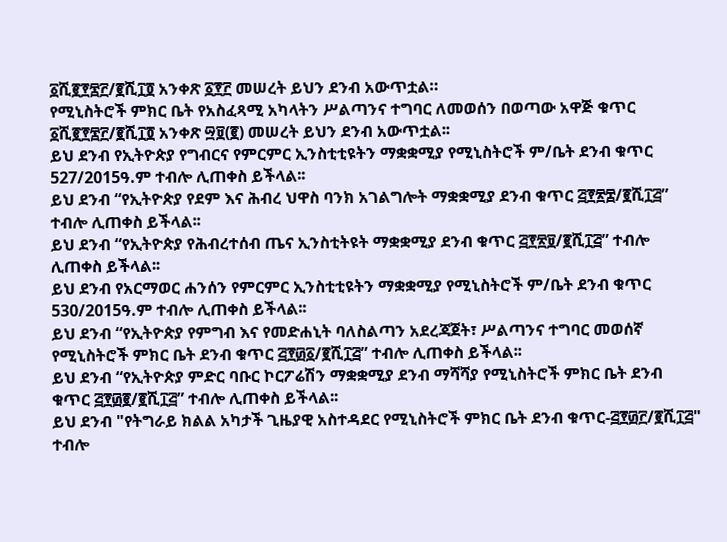፩ሺ፪፻፷፫/፪ሺ፲፬ አንቀጽ ፩፻፫ መሠረት ይህን ደንብ አውጥቷል።
የሚኒስትሮች ምክር ቤት የአስፈጻሚ አካላትን ሥልጣንና ተግባር ለመወሰን በወጣው አዋጅ ቁጥር ፩ሺ፪፻፷፫/፪ሺ፲፬ አንቀጽ ፵፱(፪) መሠረት ይህን ደንብ አውጥቷል፡፡
ይህ ደንብ የኢትዮጵያ የግብርና የምርምር ኢንስቲቲዩትን ማቋቋሚያ የሚኒስትሮች ም/ቤት ደንብ ቁጥር 527/2015ዓ.ም ተብሎ ሊጠቀስ ይችላል፡፡
ይህ ደንብ “የኢትዮጵያ የደም እና ሕብረ ህዋስ ባንክ አገልግሎት ማቋቋሚያ ደንብ ቁጥር ፭፻፳፰/፪ሺ፲፭” ተብሎ ሊጠቀስ ይችላል፡፡
ይህ ደንብ “የኢትዮጵያ የሕብረተሰብ ጤና ኢንስቲትዩት ማቋቋሚያ ደንብ ቁጥር ፭፻፳፱/፪ሺ፲፭” ተብሎ ሊጠቀስ ይችላል፡፡
ይህ ደንብ የአርማወር ሐንሰን የምርምር ኢንስቲቲዩትን ማቋቋሚያ የሚኒስትሮች ም/ቤት ደንብ ቁጥር 530/2015ዓ.ም ተብሎ ሊጠቀስ ይችላል፡፡
ይህ ደንብ “የኢትዮጵያ የምግብ እና የመድሐኒት ባለስልጣን አደረጃጀት፣ ሥልጣንና ተግባር መወሰኛ የሚኒስትሮች ምክር ቤት ደንብ ቁጥር ፭፻፴፩/፪ሺ፲፭” ተብሎ ሊጠቀስ ይችላል፡፡
ይህ ደንብ “የኢትዮጵያ ምድር ባቡር ኮርፖሬሽን ማቋቋሚያ ደንብ ማሻሻያ የሚኒስትሮች ምክር ቤት ደንብ ቁጥር ፭፻፴፪/፪ሺ፲፭” ተብሎ ሊጠቀስ ይችላል፡፡
ይህ ደንብ "የትግራይ ክልል አካታች ጊዜያዊ አስተዳደር የሚኒስትሮች ምክር ቤት ደንብ ቁጥር-፭፻፴፫/፪ሺ፲፭" ተብሎ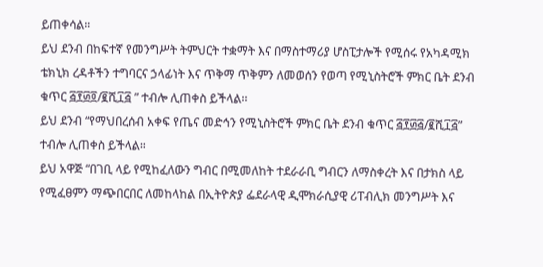ይጠቀሳል።
ይህ ደንብ በከፍተኛ የመንግሥት ትምህርት ተቋማት እና በማስተማሪያ ሆስፒታሎች የሚሰሩ የአካዳሚክ ቴክኒክ ረዳቶችን ተግባርና ኃላፊነት እና ጥቅማ ጥቅምን ለመወሰን የወጣ የሚኒስትሮች ምክር ቤት ደንብ ቁጥር ፭፻፴፬/፪ሺ፲፭ ” ተብሎ ሊጠቀስ ይችላል፡፡
ይህ ደንብ “የማህበረሰብ አቀፍ የጤና መድኅን የሚኒስትሮች ምክር ቤት ደንብ ቁጥር ፭፻፴፭/፪ሺ፲፭” ተብሎ ሊጠቀስ ይችላል።
ይህ አዋጅ “በገቢ ላይ የሚከፈለውን ግብር በሚመለከት ተደራራቢ ግብርን ለማስቀረት እና በታክስ ላይ የሚፈፀምን ማጭበርበር ለመከላከል በኢትዮጵያ ፌደራላዊ ዲሞክራሲያዊ ሪፐብሊክ መንግሥት እና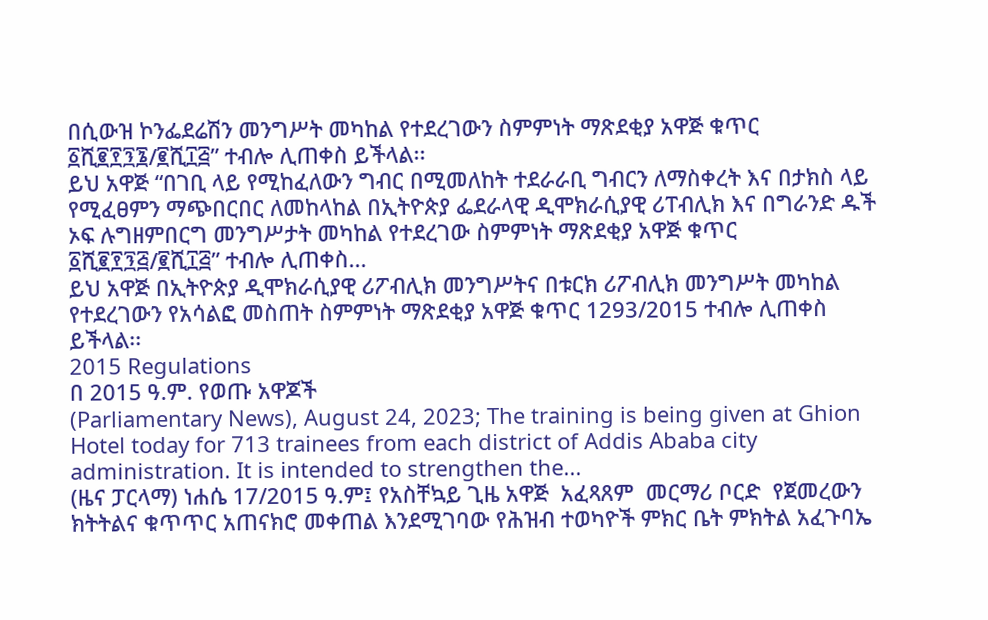በሲውዝ ኮንፌደሬሽን መንግሥት መካከል የተደረገውን ስምምነት ማጽደቂያ አዋጅ ቁጥር ፩ሺ፪፻፺፮/፪ሺ፲፭” ተብሎ ሊጠቀስ ይችላል፡፡
ይህ አዋጅ “በገቢ ላይ የሚከፈለውን ግብር በሚመለከት ተደራራቢ ግብርን ለማስቀረት እና በታክስ ላይ የሚፈፀምን ማጭበርበር ለመከላከል በኢትዮጵያ ፌደራላዊ ዲሞክራሲያዊ ሪፐብሊክ እና በግራንድ ዱች ኦፍ ሉግዘምበርግ መንግሥታት መካከል የተደረገው ስምምነት ማጽደቂያ አዋጅ ቁጥር ፩ሺ፪፻፺፭/፪ሺ፲፭” ተብሎ ሊጠቀስ...
ይህ አዋጅ በኢትዮጵያ ዲሞክራሲያዊ ሪፖብሊክ መንግሥትና በቱርክ ሪፖብሊክ መንግሥት መካከል የተደረገውን የአሳልፎ መስጠት ስምምነት ማጽደቂያ አዋጅ ቁጥር 1293/2015 ተብሎ ሊጠቀስ ይችላል፡፡
2015 Regulations
በ 2015 ዓ.ም. የወጡ አዋጆች
(Parliamentary News), August 24, 2023; The training is being given at Ghion Hotel today for 713 trainees from each district of Addis Ababa city administration. It is intended to strengthen the...
(ዜና ፓርላማ) ነሐሴ 17/2015 ዓ.ም፤ የአስቸኳይ ጊዜ አዋጅ  አፈጻጸም  መርማሪ ቦርድ  የጀመረውን ክትትልና ቁጥጥር አጠናክሮ መቀጠል እንደሚገባው የሕዝብ ተወካዮች ምክር ቤት ምክትል አፈጉባኤ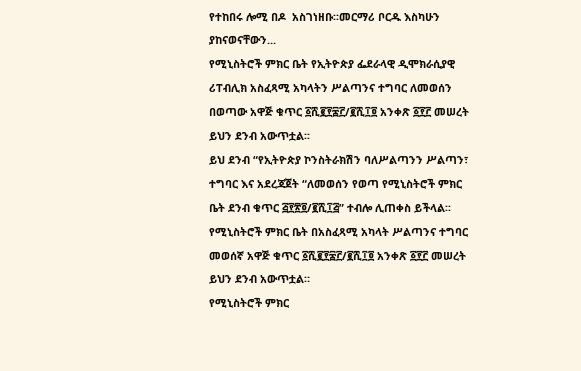የተከበሩ ሎሚ በዶ  አስገነዘቡ፡፡መርማሪ ቦርዱ እስካሁን ያከናወናቸውን...
የሚኒስትሮች ምክር ቤት የኢትዮጵያ ፌደራላዊ ዲሞክራሲያዊ ሪፐብሊክ አስፈጻሚ አካላትን ሥልጣንና ተግባር ለመወሰን በወጣው አዋጅ ቁጥር ፩ሺ፪፻፷፫/፪ሺ፲፬ አንቀጽ ፩፻፫ መሠረት ይህን ደንብ አውጥቷል፡፡
ይህ ደንብ “የኢትዮጵያ ኮንስትራክሽን ባለሥልጣንን ሥልጣን፣ ተግባር እና አደረጃጀት “ለመወሰን የወጣ የሚኒስትሮች ምክር ቤት ደንብ ቁጥር ፭፻፳፬/፪ሺ፲፭” ተብሎ ሊጠቀስ ይችላል፡፡
የሚኒስትሮች ምክር ቤት በአስፈጻሚ አካላት ሥልጣንና ተግባር መወሰኛ አዋጅ ቁጥር ፩ሺ፪፻፷፫/፪ሺ፲፬ አንቀጽ ፩፻፫ መሠረት ይህን ደንብ አውጥቷል።
የሚኒስትሮች ምክር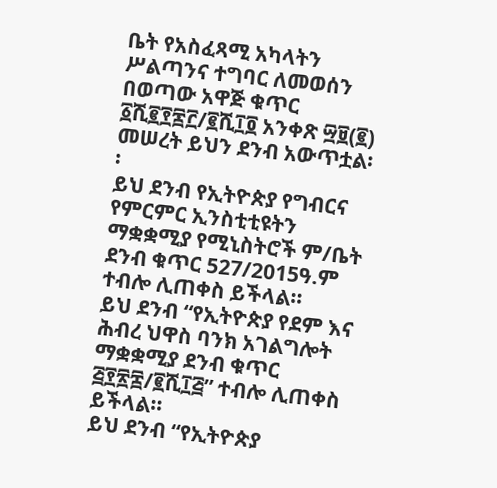ቤት የአስፈጻሚ አካላትን ሥልጣንና ተግባር ለመወሰን በወጣው አዋጅ ቁጥር ፩ሺ፪፻፷፫/፪ሺ፲፬ አንቀጽ ፵፱(፪) መሠረት ይህን ደንብ አውጥቷል፡፡
ይህ ደንብ የኢትዮጵያ የግብርና የምርምር ኢንስቲቲዩትን ማቋቋሚያ የሚኒስትሮች ም/ቤት ደንብ ቁጥር 527/2015ዓ.ም ተብሎ ሊጠቀስ ይችላል፡፡
ይህ ደንብ “የኢትዮጵያ የደም እና ሕብረ ህዋስ ባንክ አገልግሎት ማቋቋሚያ ደንብ ቁጥር ፭፻፳፰/፪ሺ፲፭” ተብሎ ሊጠቀስ ይችላል፡፡
ይህ ደንብ “የኢትዮጵያ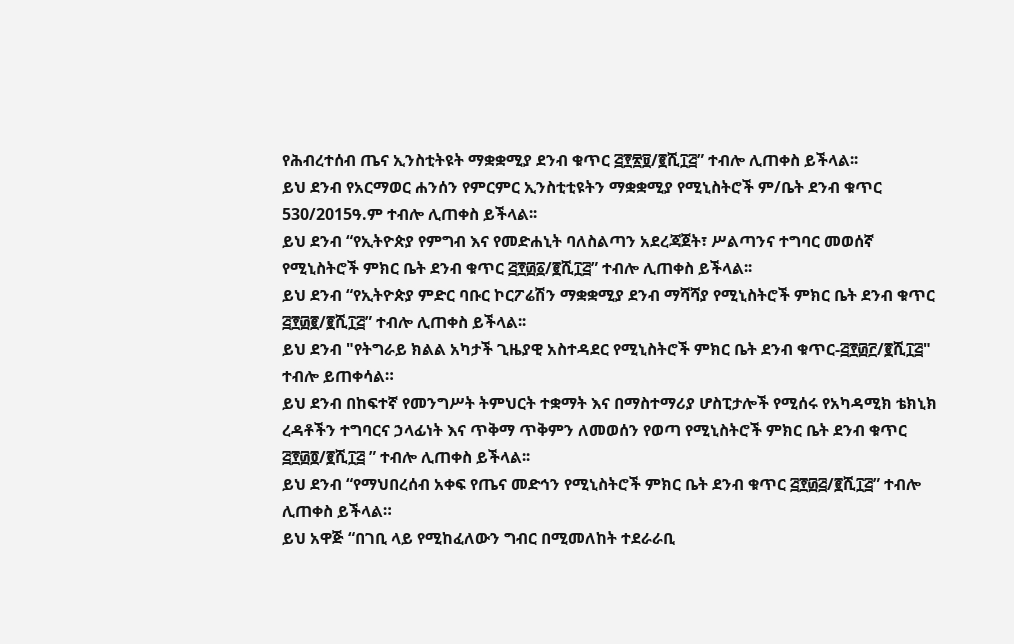የሕብረተሰብ ጤና ኢንስቲትዩት ማቋቋሚያ ደንብ ቁጥር ፭፻፳፱/፪ሺ፲፭” ተብሎ ሊጠቀስ ይችላል፡፡
ይህ ደንብ የአርማወር ሐንሰን የምርምር ኢንስቲቲዩትን ማቋቋሚያ የሚኒስትሮች ም/ቤት ደንብ ቁጥር 530/2015ዓ.ም ተብሎ ሊጠቀስ ይችላል፡፡
ይህ ደንብ “የኢትዮጵያ የምግብ እና የመድሐኒት ባለስልጣን አደረጃጀት፣ ሥልጣንና ተግባር መወሰኛ የሚኒስትሮች ምክር ቤት ደንብ ቁጥር ፭፻፴፩/፪ሺ፲፭” ተብሎ ሊጠቀስ ይችላል፡፡
ይህ ደንብ “የኢትዮጵያ ምድር ባቡር ኮርፖሬሽን ማቋቋሚያ ደንብ ማሻሻያ የሚኒስትሮች ምክር ቤት ደንብ ቁጥር ፭፻፴፪/፪ሺ፲፭” ተብሎ ሊጠቀስ ይችላል፡፡
ይህ ደንብ "የትግራይ ክልል አካታች ጊዜያዊ አስተዳደር የሚኒስትሮች ምክር ቤት ደንብ ቁጥር-፭፻፴፫/፪ሺ፲፭" ተብሎ ይጠቀሳል።
ይህ ደንብ በከፍተኛ የመንግሥት ትምህርት ተቋማት እና በማስተማሪያ ሆስፒታሎች የሚሰሩ የአካዳሚክ ቴክኒክ ረዳቶችን ተግባርና ኃላፊነት እና ጥቅማ ጥቅምን ለመወሰን የወጣ የሚኒስትሮች ምክር ቤት ደንብ ቁጥር ፭፻፴፬/፪ሺ፲፭ ” ተብሎ ሊጠቀስ ይችላል፡፡
ይህ ደንብ “የማህበረሰብ አቀፍ የጤና መድኅን የሚኒስትሮች ምክር ቤት ደንብ ቁጥር ፭፻፴፭/፪ሺ፲፭” ተብሎ ሊጠቀስ ይችላል።
ይህ አዋጅ “በገቢ ላይ የሚከፈለውን ግብር በሚመለከት ተደራራቢ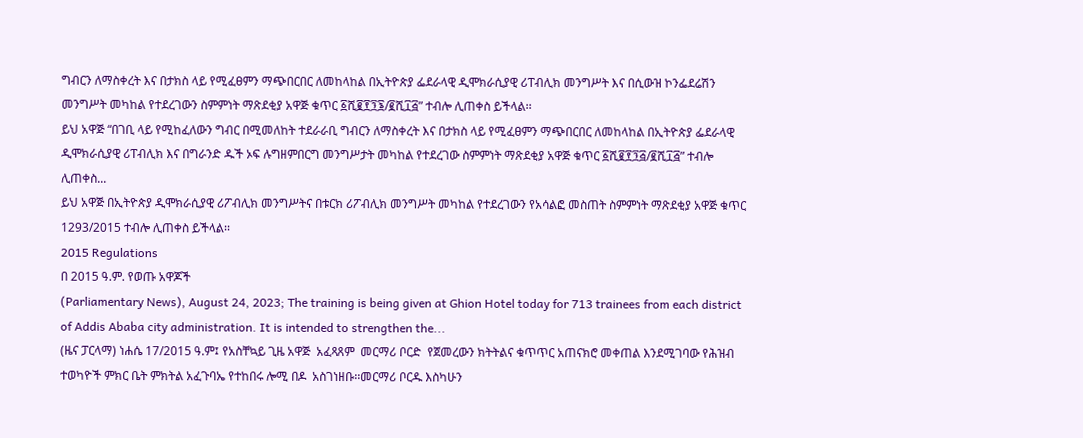ግብርን ለማስቀረት እና በታክስ ላይ የሚፈፀምን ማጭበርበር ለመከላከል በኢትዮጵያ ፌደራላዊ ዲሞክራሲያዊ ሪፐብሊክ መንግሥት እና በሲውዝ ኮንፌደሬሽን መንግሥት መካከል የተደረገውን ስምምነት ማጽደቂያ አዋጅ ቁጥር ፩ሺ፪፻፺፮/፪ሺ፲፭” ተብሎ ሊጠቀስ ይችላል፡፡
ይህ አዋጅ “በገቢ ላይ የሚከፈለውን ግብር በሚመለከት ተደራራቢ ግብርን ለማስቀረት እና በታክስ ላይ የሚፈፀምን ማጭበርበር ለመከላከል በኢትዮጵያ ፌደራላዊ ዲሞክራሲያዊ ሪፐብሊክ እና በግራንድ ዱች ኦፍ ሉግዘምበርግ መንግሥታት መካከል የተደረገው ስምምነት ማጽደቂያ አዋጅ ቁጥር ፩ሺ፪፻፺፭/፪ሺ፲፭” ተብሎ ሊጠቀስ...
ይህ አዋጅ በኢትዮጵያ ዲሞክራሲያዊ ሪፖብሊክ መንግሥትና በቱርክ ሪፖብሊክ መንግሥት መካከል የተደረገውን የአሳልፎ መስጠት ስምምነት ማጽደቂያ አዋጅ ቁጥር 1293/2015 ተብሎ ሊጠቀስ ይችላል፡፡
2015 Regulations
በ 2015 ዓ.ም. የወጡ አዋጆች
(Parliamentary News), August 24, 2023; The training is being given at Ghion Hotel today for 713 trainees from each district of Addis Ababa city administration. It is intended to strengthen the...
(ዜና ፓርላማ) ነሐሴ 17/2015 ዓ.ም፤ የአስቸኳይ ጊዜ አዋጅ  አፈጻጸም  መርማሪ ቦርድ  የጀመረውን ክትትልና ቁጥጥር አጠናክሮ መቀጠል እንደሚገባው የሕዝብ ተወካዮች ምክር ቤት ምክትል አፈጉባኤ የተከበሩ ሎሚ በዶ  አስገነዘቡ፡፡መርማሪ ቦርዱ እስካሁን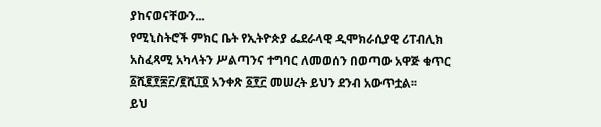ያከናወናቸውን...
የሚኒስትሮች ምክር ቤት የኢትዮጵያ ፌደራላዊ ዲሞክራሲያዊ ሪፐብሊክ አስፈጻሚ አካላትን ሥልጣንና ተግባር ለመወሰን በወጣው አዋጅ ቁጥር ፩ሺ፪፻፷፫/፪ሺ፲፬ አንቀጽ ፩፻፫ መሠረት ይህን ደንብ አውጥቷል፡፡
ይህ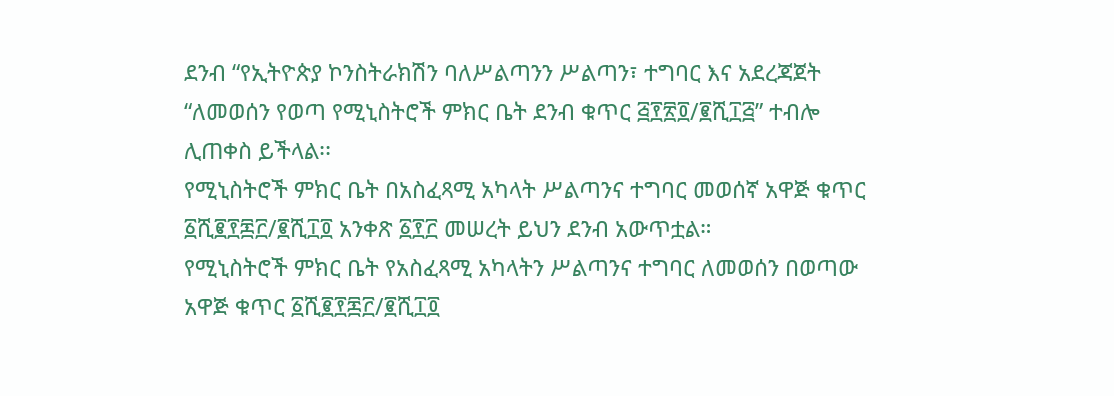ደንብ “የኢትዮጵያ ኮንስትራክሽን ባለሥልጣንን ሥልጣን፣ ተግባር እና አደረጃጀት “ለመወሰን የወጣ የሚኒስትሮች ምክር ቤት ደንብ ቁጥር ፭፻፳፬/፪ሺ፲፭” ተብሎ ሊጠቀስ ይችላል፡፡
የሚኒስትሮች ምክር ቤት በአስፈጻሚ አካላት ሥልጣንና ተግባር መወሰኛ አዋጅ ቁጥር ፩ሺ፪፻፷፫/፪ሺ፲፬ አንቀጽ ፩፻፫ መሠረት ይህን ደንብ አውጥቷል።
የሚኒስትሮች ምክር ቤት የአስፈጻሚ አካላትን ሥልጣንና ተግባር ለመወሰን በወጣው አዋጅ ቁጥር ፩ሺ፪፻፷፫/፪ሺ፲፬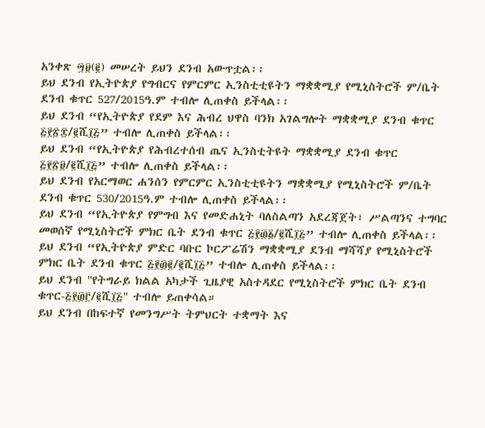አንቀጽ ፵፱(፪) መሠረት ይህን ደንብ አውጥቷል፡፡
ይህ ደንብ የኢትዮጵያ የግብርና የምርምር ኢንስቲቲዩትን ማቋቋሚያ የሚኒስትሮች ም/ቤት ደንብ ቁጥር 527/2015ዓ.ም ተብሎ ሊጠቀስ ይችላል፡፡
ይህ ደንብ “የኢትዮጵያ የደም እና ሕብረ ህዋስ ባንክ አገልግሎት ማቋቋሚያ ደንብ ቁጥር ፭፻፳፰/፪ሺ፲፭” ተብሎ ሊጠቀስ ይችላል፡፡
ይህ ደንብ “የኢትዮጵያ የሕብረተሰብ ጤና ኢንስቲትዩት ማቋቋሚያ ደንብ ቁጥር ፭፻፳፱/፪ሺ፲፭” ተብሎ ሊጠቀስ ይችላል፡፡
ይህ ደንብ የአርማወር ሐንሰን የምርምር ኢንስቲቲዩትን ማቋቋሚያ የሚኒስትሮች ም/ቤት ደንብ ቁጥር 530/2015ዓ.ም ተብሎ ሊጠቀስ ይችላል፡፡
ይህ ደንብ “የኢትዮጵያ የምግብ እና የመድሐኒት ባለስልጣን አደረጃጀት፣ ሥልጣንና ተግባር መወሰኛ የሚኒስትሮች ምክር ቤት ደንብ ቁጥር ፭፻፴፩/፪ሺ፲፭” ተብሎ ሊጠቀስ ይችላል፡፡
ይህ ደንብ “የኢትዮጵያ ምድር ባቡር ኮርፖሬሽን ማቋቋሚያ ደንብ ማሻሻያ የሚኒስትሮች ምክር ቤት ደንብ ቁጥር ፭፻፴፪/፪ሺ፲፭” ተብሎ ሊጠቀስ ይችላል፡፡
ይህ ደንብ "የትግራይ ክልል አካታች ጊዜያዊ አስተዳደር የሚኒስትሮች ምክር ቤት ደንብ ቁጥር-፭፻፴፫/፪ሺ፲፭" ተብሎ ይጠቀሳል።
ይህ ደንብ በከፍተኛ የመንግሥት ትምህርት ተቋማት እና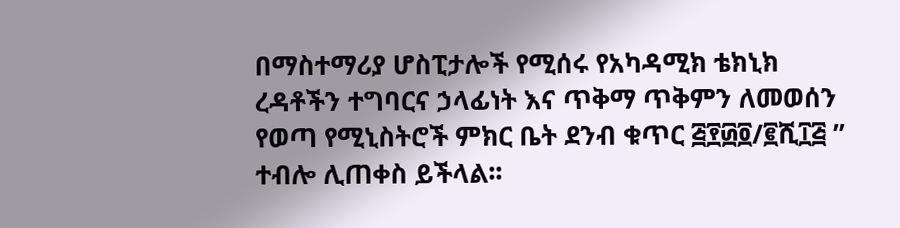በማስተማሪያ ሆስፒታሎች የሚሰሩ የአካዳሚክ ቴክኒክ ረዳቶችን ተግባርና ኃላፊነት እና ጥቅማ ጥቅምን ለመወሰን የወጣ የሚኒስትሮች ምክር ቤት ደንብ ቁጥር ፭፻፴፬/፪ሺ፲፭ ” ተብሎ ሊጠቀስ ይችላል፡፡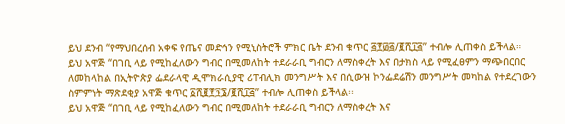ይህ ደንብ “የማህበረሰብ አቀፍ የጤና መድኅን የሚኒስትሮች ምክር ቤት ደንብ ቁጥር ፭፻፴፭/፪ሺ፲፭” ተብሎ ሊጠቀስ ይችላል።
ይህ አዋጅ “በገቢ ላይ የሚከፈለውን ግብር በሚመለከት ተደራራቢ ግብርን ለማስቀረት እና በታክስ ላይ የሚፈፀምን ማጭበርበር ለመከላከል በኢትዮጵያ ፌደራላዊ ዲሞክራሲያዊ ሪፐብሊክ መንግሥት እና በሲውዝ ኮንፌደሬሽን መንግሥት መካከል የተደረገውን ስምምነት ማጽደቂያ አዋጅ ቁጥር ፩ሺ፪፻፺፮/፪ሺ፲፭” ተብሎ ሊጠቀስ ይችላል፡፡
ይህ አዋጅ “በገቢ ላይ የሚከፈለውን ግብር በሚመለከት ተደራራቢ ግብርን ለማስቀረት እና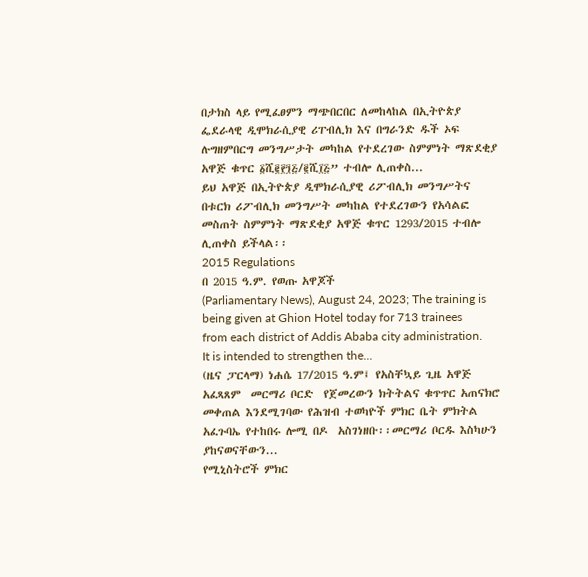በታክስ ላይ የሚፈፀምን ማጭበርበር ለመከላከል በኢትዮጵያ ፌደራላዊ ዲሞክራሲያዊ ሪፐብሊክ እና በግራንድ ዱች ኦፍ ሉግዘምበርግ መንግሥታት መካከል የተደረገው ስምምነት ማጽደቂያ አዋጅ ቁጥር ፩ሺ፪፻፺፭/፪ሺ፲፭” ተብሎ ሊጠቀስ...
ይህ አዋጅ በኢትዮጵያ ዲሞክራሲያዊ ሪፖብሊክ መንግሥትና በቱርክ ሪፖብሊክ መንግሥት መካከል የተደረገውን የአሳልፎ መስጠት ስምምነት ማጽደቂያ አዋጅ ቁጥር 1293/2015 ተብሎ ሊጠቀስ ይችላል፡፡
2015 Regulations
በ 2015 ዓ.ም. የወጡ አዋጆች
(Parliamentary News), August 24, 2023; The training is being given at Ghion Hotel today for 713 trainees from each district of Addis Ababa city administration. It is intended to strengthen the...
(ዜና ፓርላማ) ነሐሴ 17/2015 ዓ.ም፤ የአስቸኳይ ጊዜ አዋጅ  አፈጻጸም  መርማሪ ቦርድ  የጀመረውን ክትትልና ቁጥጥር አጠናክሮ መቀጠል እንደሚገባው የሕዝብ ተወካዮች ምክር ቤት ምክትል አፈጉባኤ የተከበሩ ሎሚ በዶ  አስገነዘቡ፡፡መርማሪ ቦርዱ እስካሁን ያከናወናቸውን...
የሚኒስትሮች ምክር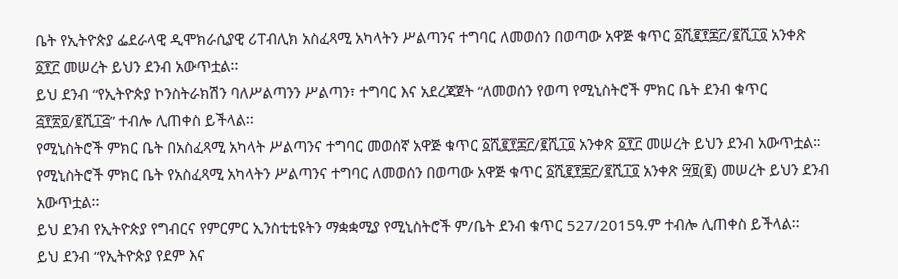ቤት የኢትዮጵያ ፌደራላዊ ዲሞክራሲያዊ ሪፐብሊክ አስፈጻሚ አካላትን ሥልጣንና ተግባር ለመወሰን በወጣው አዋጅ ቁጥር ፩ሺ፪፻፷፫/፪ሺ፲፬ አንቀጽ ፩፻፫ መሠረት ይህን ደንብ አውጥቷል፡፡
ይህ ደንብ “የኢትዮጵያ ኮንስትራክሽን ባለሥልጣንን ሥልጣን፣ ተግባር እና አደረጃጀት “ለመወሰን የወጣ የሚኒስትሮች ምክር ቤት ደንብ ቁጥር ፭፻፳፬/፪ሺ፲፭” ተብሎ ሊጠቀስ ይችላል፡፡
የሚኒስትሮች ምክር ቤት በአስፈጻሚ አካላት ሥልጣንና ተግባር መወሰኛ አዋጅ ቁጥር ፩ሺ፪፻፷፫/፪ሺ፲፬ አንቀጽ ፩፻፫ መሠረት ይህን ደንብ አውጥቷል።
የሚኒስትሮች ምክር ቤት የአስፈጻሚ አካላትን ሥልጣንና ተግባር ለመወሰን በወጣው አዋጅ ቁጥር ፩ሺ፪፻፷፫/፪ሺ፲፬ አንቀጽ ፵፱(፪) መሠረት ይህን ደንብ አውጥቷል፡፡
ይህ ደንብ የኢትዮጵያ የግብርና የምርምር ኢንስቲቲዩትን ማቋቋሚያ የሚኒስትሮች ም/ቤት ደንብ ቁጥር 527/2015ዓ.ም ተብሎ ሊጠቀስ ይችላል፡፡
ይህ ደንብ “የኢትዮጵያ የደም እና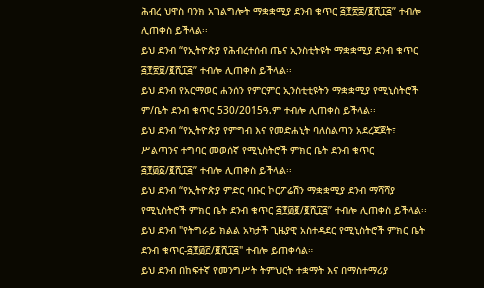ሕብረ ህዋስ ባንክ አገልግሎት ማቋቋሚያ ደንብ ቁጥር ፭፻፳፰/፪ሺ፲፭” ተብሎ ሊጠቀስ ይችላል፡፡
ይህ ደንብ “የኢትዮጵያ የሕብረተሰብ ጤና ኢንስቲትዩት ማቋቋሚያ ደንብ ቁጥር ፭፻፳፱/፪ሺ፲፭” ተብሎ ሊጠቀስ ይችላል፡፡
ይህ ደንብ የአርማወር ሐንሰን የምርምር ኢንስቲቲዩትን ማቋቋሚያ የሚኒስትሮች ም/ቤት ደንብ ቁጥር 530/2015ዓ.ም ተብሎ ሊጠቀስ ይችላል፡፡
ይህ ደንብ “የኢትዮጵያ የምግብ እና የመድሐኒት ባለስልጣን አደረጃጀት፣ ሥልጣንና ተግባር መወሰኛ የሚኒስትሮች ምክር ቤት ደንብ ቁጥር ፭፻፴፩/፪ሺ፲፭” ተብሎ ሊጠቀስ ይችላል፡፡
ይህ ደንብ “የኢትዮጵያ ምድር ባቡር ኮርፖሬሽን ማቋቋሚያ ደንብ ማሻሻያ የሚኒስትሮች ምክር ቤት ደንብ ቁጥር ፭፻፴፪/፪ሺ፲፭” ተብሎ ሊጠቀስ ይችላል፡፡
ይህ ደንብ "የትግራይ ክልል አካታች ጊዜያዊ አስተዳደር የሚኒስትሮች ምክር ቤት ደንብ ቁጥር-፭፻፴፫/፪ሺ፲፭" ተብሎ ይጠቀሳል።
ይህ ደንብ በከፍተኛ የመንግሥት ትምህርት ተቋማት እና በማስተማሪያ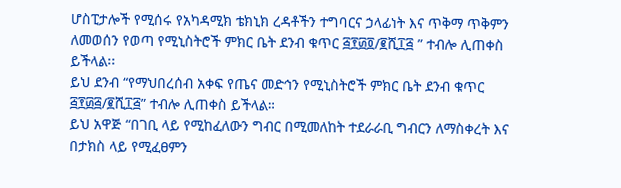ሆስፒታሎች የሚሰሩ የአካዳሚክ ቴክኒክ ረዳቶችን ተግባርና ኃላፊነት እና ጥቅማ ጥቅምን ለመወሰን የወጣ የሚኒስትሮች ምክር ቤት ደንብ ቁጥር ፭፻፴፬/፪ሺ፲፭ ” ተብሎ ሊጠቀስ ይችላል፡፡
ይህ ደንብ “የማህበረሰብ አቀፍ የጤና መድኅን የሚኒስትሮች ምክር ቤት ደንብ ቁጥር ፭፻፴፭/፪ሺ፲፭” ተብሎ ሊጠቀስ ይችላል።
ይህ አዋጅ “በገቢ ላይ የሚከፈለውን ግብር በሚመለከት ተደራራቢ ግብርን ለማስቀረት እና በታክስ ላይ የሚፈፀምን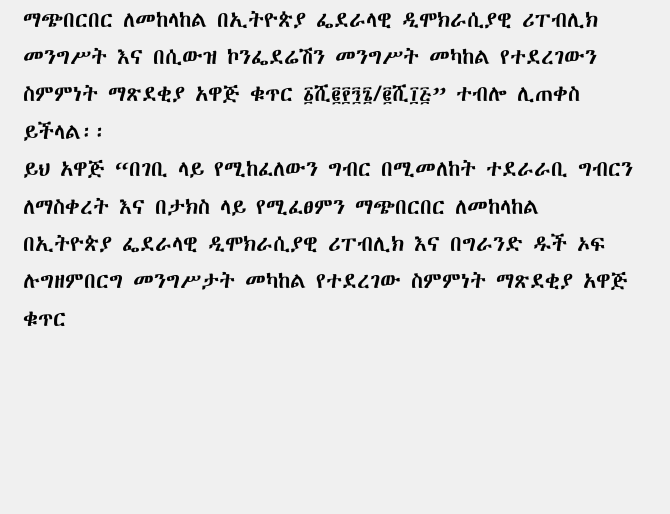ማጭበርበር ለመከላከል በኢትዮጵያ ፌደራላዊ ዲሞክራሲያዊ ሪፐብሊክ መንግሥት እና በሲውዝ ኮንፌደሬሽን መንግሥት መካከል የተደረገውን ስምምነት ማጽደቂያ አዋጅ ቁጥር ፩ሺ፪፻፺፮/፪ሺ፲፭” ተብሎ ሊጠቀስ ይችላል፡፡
ይህ አዋጅ “በገቢ ላይ የሚከፈለውን ግብር በሚመለከት ተደራራቢ ግብርን ለማስቀረት እና በታክስ ላይ የሚፈፀምን ማጭበርበር ለመከላከል በኢትዮጵያ ፌደራላዊ ዲሞክራሲያዊ ሪፐብሊክ እና በግራንድ ዱች ኦፍ ሉግዘምበርግ መንግሥታት መካከል የተደረገው ስምምነት ማጽደቂያ አዋጅ ቁጥር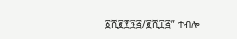፩ሺ፪፻፺፭/፪ሺ፲፭” ተብሎ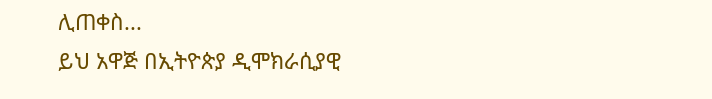ሊጠቀስ...
ይህ አዋጅ በኢትዮጵያ ዲሞክራሲያዊ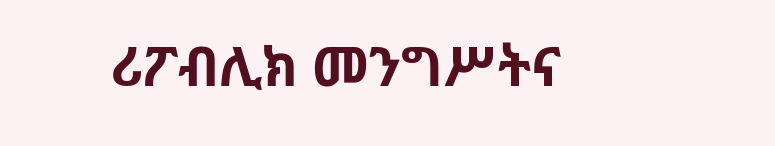ሪፖብሊክ መንግሥትና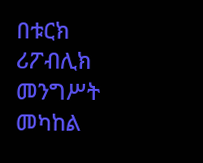በቱርክ ሪፖብሊክ መንግሥት መካከል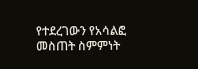የተደረገውን የአሳልፎ መስጠት ስምምነት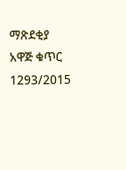ማጽደቂያ አዋጅ ቁጥር 1293/2015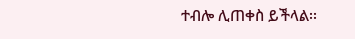ተብሎ ሊጠቀስ ይችላል፡፡